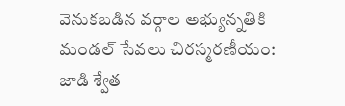వెనుకబడిన వర్గాల అభ్యున్నతికి మండల్ సేవలు చిరస్మరణీయం: జాడి శ్వేత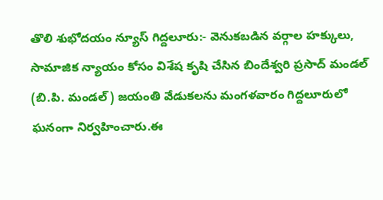తొలి శుభోదయం న్యూస్ గిద్దలూరు:- వెనుకబడిన వర్గాల హక్కులు, సామాజిక న్యాయం కోసం విశేష కృషి చేసిన బిందేశ్వరి ప్రసాద్ మండల్ (బి.పి. మండల్) జయంతి వేడుకలను మంగళవారం గిద్దలూరులో ఘనంగా నిర్వహించారు.ఈ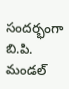సందర్భంగా బి.పి. మండల్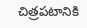చిత్రపటానికి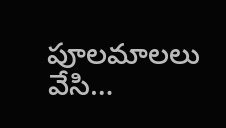పూలమాలలు వేసి…